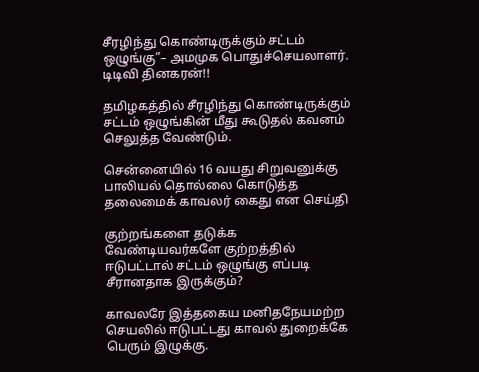சீரழிந்து கொண்டிருக்கும் சட்டம் ஒழுங்கு”– அமமுக பொதுச்செயலாளர். டிடிவி தினகரன்!!

தமிழகத்தில் சீரழிந்து கொண்டிருக்கும் சட்டம் ஒழுங்கின் மீது கூடுதல் கவனம் செலுத்த வேண்டும்.

சென்னையில் 16 வயது சிறுவனுக்கு பாலியல் தொல்லை கொடுத்த தலைமைக் காவலர் கைது என செய்தி

குற்றங்களை தடுக்க வேண்டியவர்களே குற்றத்தில் ஈடுபட்டால் சட்டம் ஒழுங்கு எப்படி சீரானதாக இருக்கும்?

காவலரே இத்தகைய மனிதநேயமற்ற செயலில் ஈடுபட்டது காவல் துறைக்கே பெரும் இழுக்கு.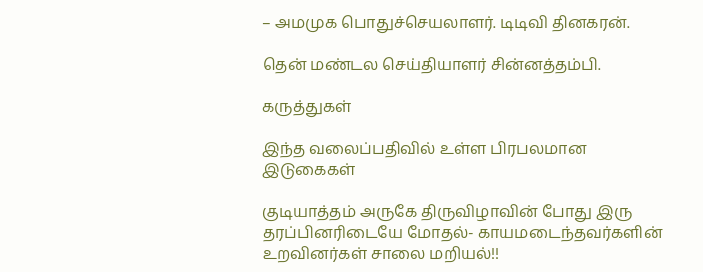– அமமுக பொதுச்செயலாளர். டிடிவி தினகரன்.

தென் மண்டல செய்தியாளர் சின்னத்தம்பி.

கருத்துகள்

இந்த வலைப்பதிவில் உள்ள பிரபலமான இடுகைகள்

குடியாத்தம் அருகே திருவிழாவின் போது இரு தரப்பினரிடையே மோதல்- காயமடைந்தவர்களின் உறவினர்கள் சாலை மறியல்!!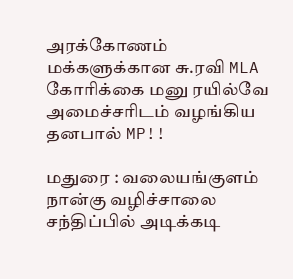அரக்கோணம் மக்களுக்கான சு.ரவி MLA கோரிக்கை மனு ரயில்வே அமைச்சரிடம் வழங்கிய தனபால் MP!!

மதுரை : வலையங்குளம் நான்கு வழிச்சாலை சந்திப்பில் அடிக்கடி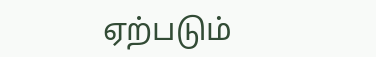ஏற்படும்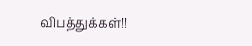விபத்துக்கள்!!